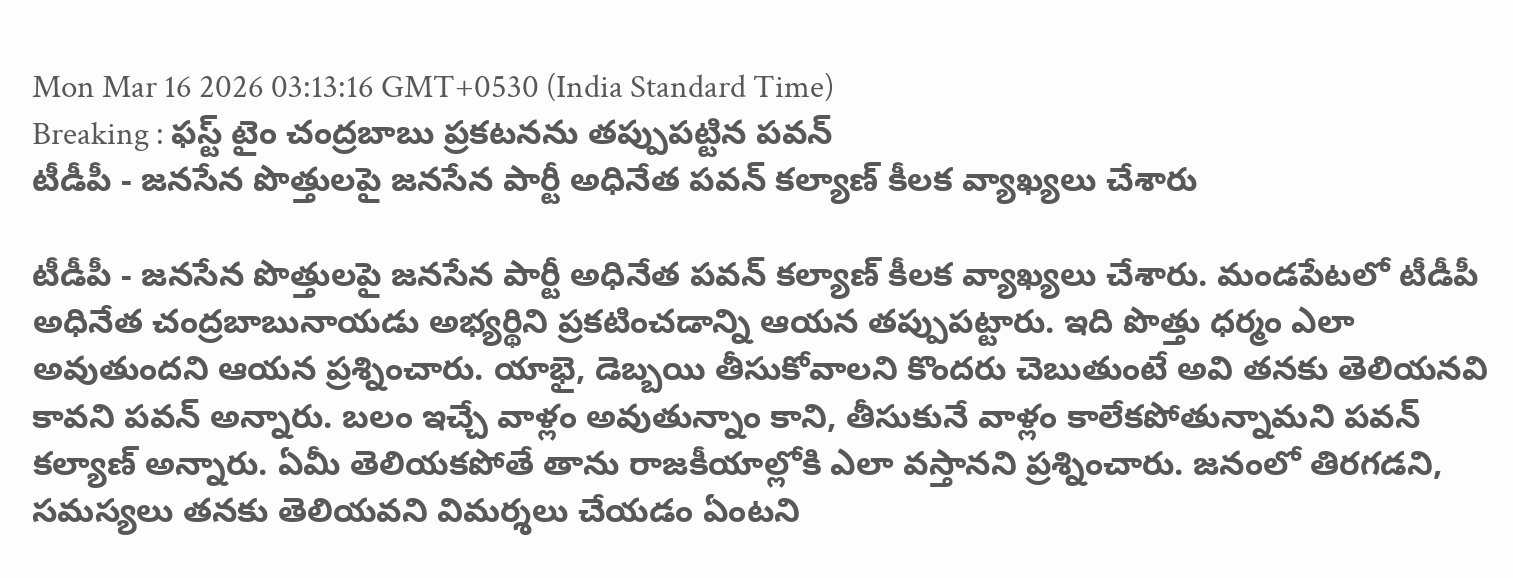Mon Mar 16 2026 03:13:16 GMT+0530 (India Standard Time)
Breaking : ఫస్ట్ టైం చంద్రబాబు ప్రకటనను తప్పుపట్టిన పవన్
టీడీపీ - జనసేన పొత్తులపై జనసేన పార్టీ అధినేత పవన్ కల్యాణ్ కీలక వ్యాఖ్యలు చేశారు

టీడీపీ - జనసేన పొత్తులపై జనసేన పార్టీ అధినేత పవన్ కల్యాణ్ కీలక వ్యాఖ్యలు చేశారు. మండపేటలో టీడీపీ అధినేత చంద్రబాబునాయడు అభ్యర్థిని ప్రకటించడాన్ని ఆయన తప్పుపట్టారు. ఇది పొత్తు ధర్మం ఎలా అవుతుందని ఆయన ప్రశ్నించారు. యాభై, డెబ్బయి తీసుకోవాలని కొందరు చెబుతుంటే అవి తనకు తెలియనవి కావని పవన్ అన్నారు. బలం ఇచ్చే వాళ్లం అవుతున్నాం కాని, తీసుకునే వాళ్లం కాలేకపోతున్నామని పవన్ కల్యాణ్ అన్నారు. ఏమీ తెలియకపోతే తాను రాజకీయాల్లోకి ఎలా వస్తానని ప్రశ్నించారు. జనంలో తిరగడని, సమస్యలు తనకు తెలియవని విమర్శలు చేయడం ఏంటని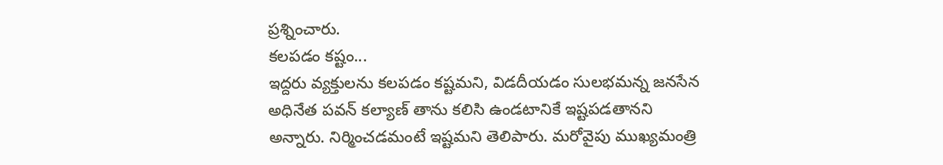ప్రశ్నించారు.
కలపడం కష్టం...
ఇద్దరు వ్యక్తులను కలపడం కష్టమని, విడదీయడం సులభమన్న జనసేన అధినేత పవన్ కల్యాణ్ తాను కలిసి ఉండటానికే ఇష్టపడతానని అన్నారు. నిర్మించడమంటే ఇష్టమని తెలిపారు. మరోవైపు ముఖ్యమంత్రి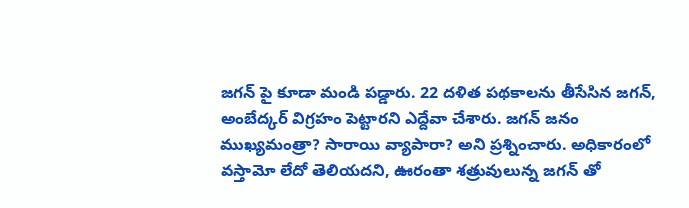జగన్ పై కూడా మండి పడ్డారు. 22 దళిత పథకాలను తీసేసిన జగన్, అంబేద్కర్ విగ్రహం పెట్టారని ఎద్దేవా చేశారు. జగన్ జనం ముఖ్యమంత్రా? సారాయి వ్యాపారా? అని ప్రశ్నించారు. అధికారంలో వస్తామో లేదో తెలియదని, ఊరంతా శత్రువులున్న జగన్ తో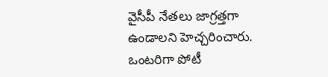వైసీపీ నేతలు జాగ్రత్తగా ఉండాలని హెచ్చరించారు. ఒంటరిగా పోటీ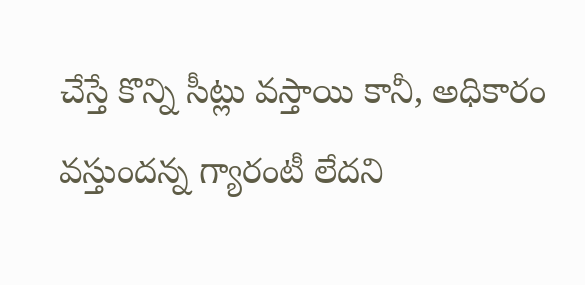చేస్తే కొన్ని సీట్లు వస్తాయి కానీ, అధికారం వస్తుందన్న గ్యారంటీ లేదని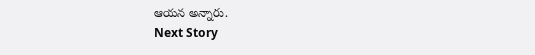ఆయన అన్నారు.
Next Story